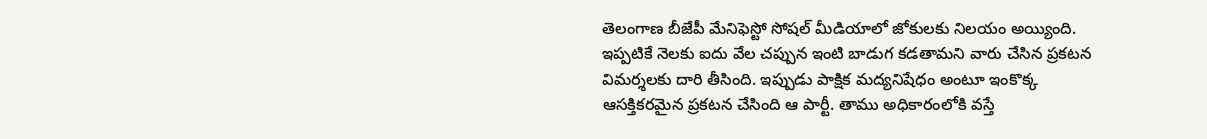తెలంగాణ బీజేపీ మేనిఫెస్టో సోషల్ మీడియాలో జోకులకు నిలయం అయ్యింది. ఇప్పటికే నెలకు ఐదు వేల చప్పున ఇంటి బాడుగ కడతామని వారు చేసిన ప్రకటన విమర్శలకు దారి తీసింది. ఇప్పుడు పాక్షిక మద్యనిషేధం అంటూ ఇంకొక్క ఆసక్తికరమైన ప్రకటన చేసింది ఆ పార్టీ. తాము అధికారంలోకి వస్తే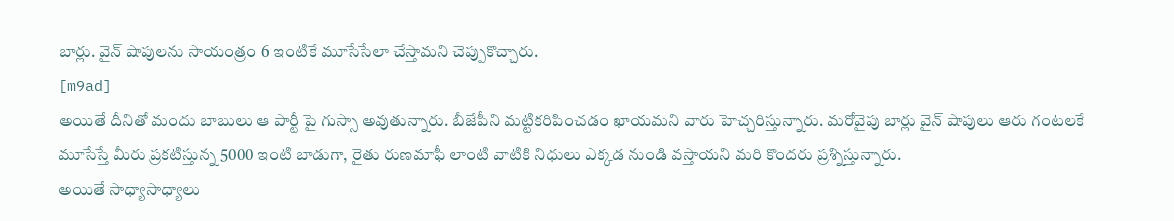బార్లు. వైన్ షాపులను సాయంత్రం 6 ఇంటికే మూసేసేలా చేస్తామని చెప్పుకొచ్చారు.
[m9ad]
అయితే దీనితో మందు బాబులు ఆ పార్టీ పై గుస్సా అవుతున్నారు. బీజేపీని మట్టికరిపించడం ఖాయమని వారు హెచ్చరిస్తున్నారు. మరోవైపు బార్లు వైన్ షాపులు ఆరు గంటలకే మూసేస్తే మీరు ప్రకటిస్తున్న 5000 ఇంటి బాడుగా, రైతు రుణమాఫీ లాంటి వాటికి నిధులు ఎక్కడ నుండి వస్తాయని మరి కొందరు ప్రశ్నిస్తున్నారు.
అయితే సాధ్యాసాధ్యాలు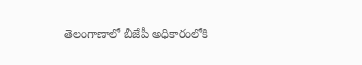తెలంగాణాలో బీజేపీ అధికారంలోకి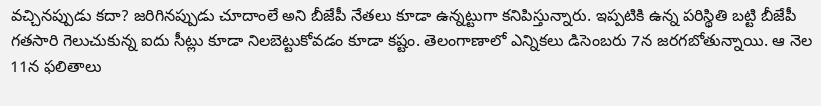వచ్చినప్పుడు కదా? జరిగినప్పుడు చూదాంలే అని బీజేపీ నేతలు కూడా ఉన్నట్టుగా కనిపిస్తున్నారు. ఇప్పటికి ఉన్న పరిస్థితి బట్టి బీజేపీ గతసారి గెలుచుకున్న ఐదు సీట్లు కూడా నిలబెట్టుకోవడం కూడా కష్టం. తెలంగాణాలో ఎన్నికలు డిసెంబరు 7న జరగబోతున్నాయి. ఆ నెల 11న ఫలితాలు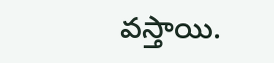వస్తాయి.